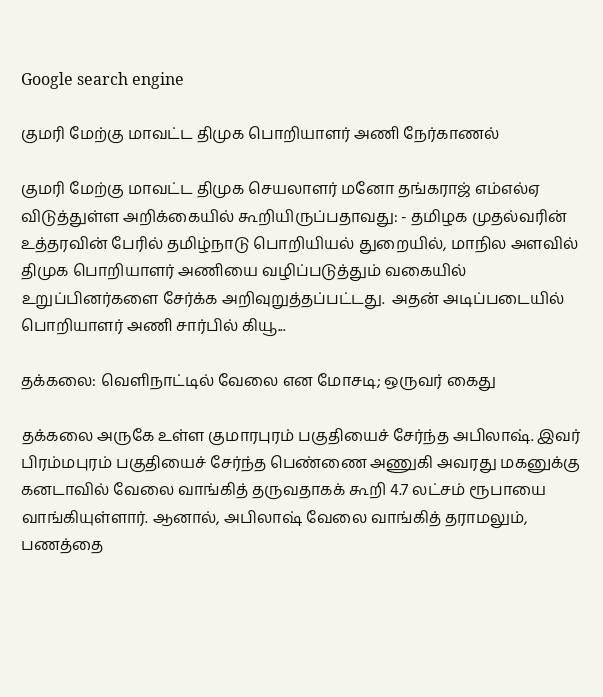Google search engine

குமரி மேற்கு மாவட்ட திமுக பொறியாளர் அணி நேர்காணல்

குமரி மேற்கு மாவட்ட திமுக செயலாளர் மனோ தங்கராஜ் எம்எல்ஏ விடுத்துள்ள அறிக்கையில் கூறியிருப்பதாவது: - தமிழக முதல்வரின் உத்தரவின் பேரில் தமிழ்நாடு பொறியியல் துறையில், மாநில அளவில் திமுக பொறியாளர் அணியை வழிப்படுத்தும் வகையில் உறுப்பினர்களை சேர்க்க அறிவுறுத்தப்பட்டது.  அதன் அடிப்படையில் பொறியாளர் அணி சார்பில் கியூ...

தக்கலை: வெளிநாட்டில் வேலை என மோசடி; ஒருவர் கைது

தக்கலை அருகே உள்ள குமாரபுரம் பகுதியைச் சேர்ந்த அபிலாஷ். இவர் பிரம்மபுரம் பகுதியைச் சேர்ந்த பெண்ணை அணுகி அவரது மகனுக்கு கனடாவில் வேலை வாங்கித் தருவதாகக் கூறி 4.7 லட்சம் ரூபாயை வாங்கியுள்ளார். ஆனால், அபிலாஷ் வேலை வாங்கித் தராமலும், பணத்தை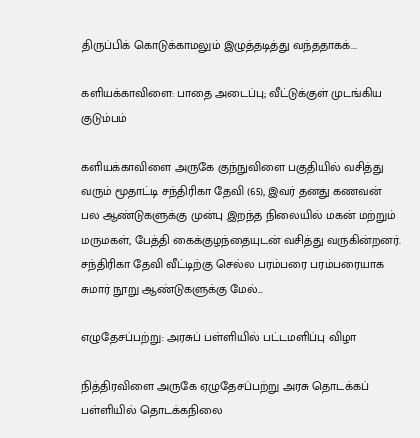திருப்பிக் கொடுக்காமலும் இழுத்தடித்து வந்ததாகக்...

களியக்காவிளை: பாதை அடைப்பு; வீட்டுக்குள் முடங்கிய குடும்பம்

களியக்காவிளை அருகே குந்நுவிளை பகுதியில் வசித்து வரும் மூதாட்டி சந்திரிகா தேவி (65), இவர் தனது கணவன் பல ஆண்டுகளுக்கு முன்பு இறந்த நிலையில் மகன் மற்றும் மருமகள், பேத்தி கைக்குழந்தையுடன் வசித்து வருகின்றனர். சந்திரிகா தேவி வீட்டிற்கு செல்ல பரம்பரை பரம்பரையாக சுமார் நூறு ஆண்டுகளுக்கு மேல்...

எழுதேசப்பற்று: அரசுப் பள்ளியில் பட்டமளிப்பு விழா

நித்திரவிளை அருகே ஏழுதேசப்பற்று அரசு தொடக்கப் பள்ளியில் தொடக்கநிலை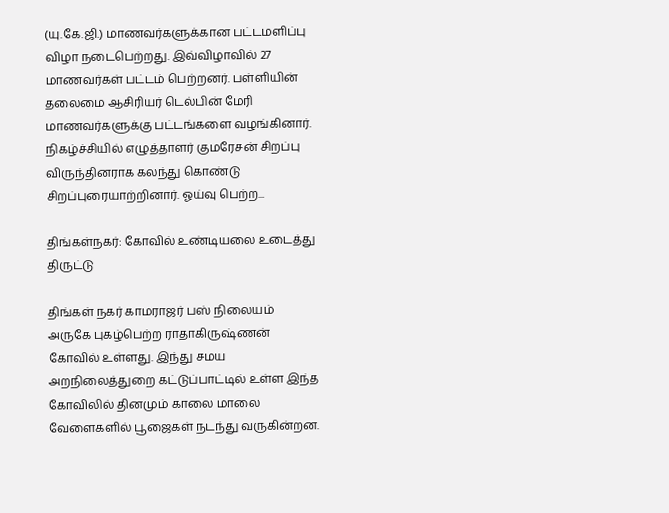(யு.கே.ஜி.) மாணவர்களுக்கான பட்டமளிப்பு விழா நடைபெற்றது. இவ்விழாவில் 27 மாணவர்கள் பட்டம் பெற்றனர். பள்ளியின் தலைமை ஆசிரியர் டெல்பின் மேரி மாணவர்களுக்கு பட்டங்களை வழங்கினார்.  நிகழ்ச்சியில் எழுத்தாளர் குமரேசன் சிறப்பு விருந்தினராக கலந்து கொண்டு சிறப்புரையாற்றினார். ஓய்வு பெற்ற...

திங்கள்நகர்: கோவில் உண்டியலை உடைத்து திருட்டு

திங்கள் நகர் காமராஜர் பஸ் நிலையம் அருகே புகழ்பெற்ற ராதாகிருஷ்ணன் கோவில் உள்ளது. இந்து சமய அறநிலைத்துறை கட்டுப்பாட்டில் உள்ள இந்த கோவிலில் தினமும் காலை மாலை வேளைகளில் பூஜைகள் நடந்து வருகின்றன.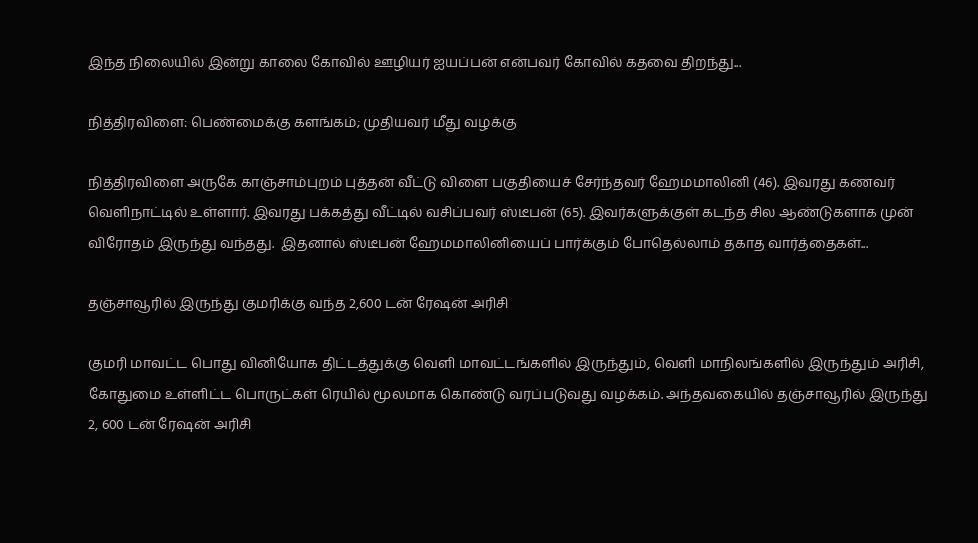இந்த நிலையில் இன்று காலை கோவில் ஊழியர் ஐயப்பன் என்பவர் கோவில் கதவை திறந்து...

நித்திரவிளை: பெண்மைக்கு களங்கம்; முதியவர் மீது வழக்கு

நித்திரவிளை அருகே காஞ்சாம்புறம் புத்தன் வீட்டு விளை பகுதியைச் சேர்ந்தவர் ஹேமமாலினி (46). இவரது கணவர் வெளிநாட்டில் உள்ளார். இவரது பக்கத்து வீட்டில் வசிப்பவர் ஸ்டீபன் (65). இவர்களுக்குள் கடந்த சில ஆண்டுகளாக முன் விரோதம் இருந்து வந்தது.  இதனால் ஸ்டீபன் ஹேமமாலினியைப் பார்க்கும் போதெல்லாம் தகாத வார்த்தைகள்...

தஞ்சாவூரில் இருந்து குமரிக்கு வந்த 2,600 டன் ரேஷன் அரிசி

குமரி மாவட்ட பொது வினியோக திட்டத்துக்கு வெளி மாவட்டங்களில் இருந்தும், வெளி மாநிலங்களில் இருந்தும் அரிசி, கோதுமை உள்ளிட்ட பொருட்கள் ரெயில் மூலமாக கொண்டு வரப்படுவது வழக்கம். அந்தவகையில் தஞ்சாவூரில் இருந்து 2, 600 டன் ரேஷன் அரிசி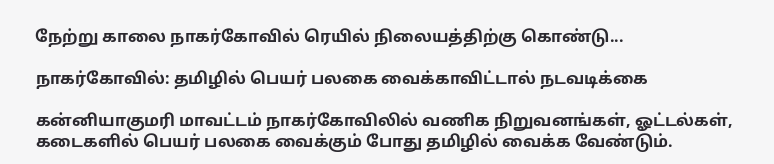நேற்று காலை நாகர்கோவில் ரெயில் நிலையத்திற்கு கொண்டு...

நாகர்கோவில்: தமிழில் பெயர் பலகை வைக்காவிட்டால் நடவடிக்கை

கன்னியாகுமரி மாவட்டம் நாகர்கோவிலில் வணிக நிறுவனங்கள், ஓட்டல்கள், கடைகளில் பெயர் பலகை வைக்கும் போது தமிழில் வைக்க வேண்டும்.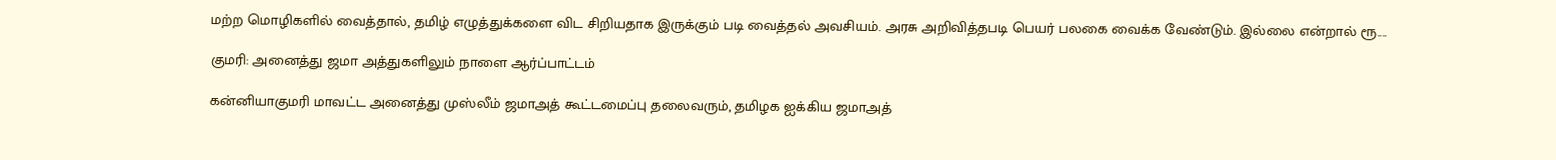மற்ற மொழிகளில் வைத்தால், தமிழ் எழுத்துக்களை விட சிறியதாக இருக்கும் படி வைத்தல் அவசியம். அரசு அறிவித்தபடி பெயர் பலகை வைக்க வேண்டும். இல்லை என்றால் ரூ....

குமரி: அனைத்து ஜமா அத்துகளிலும் நாளை ஆர்ப்பாட்டம்

கன்னியாகுமரி மாவட்ட அனைத்து முஸ்லீம் ஜமாஅத் கூட்டமைப்பு தலைவரும், தமிழக ஐக்கிய ஜமாஅத்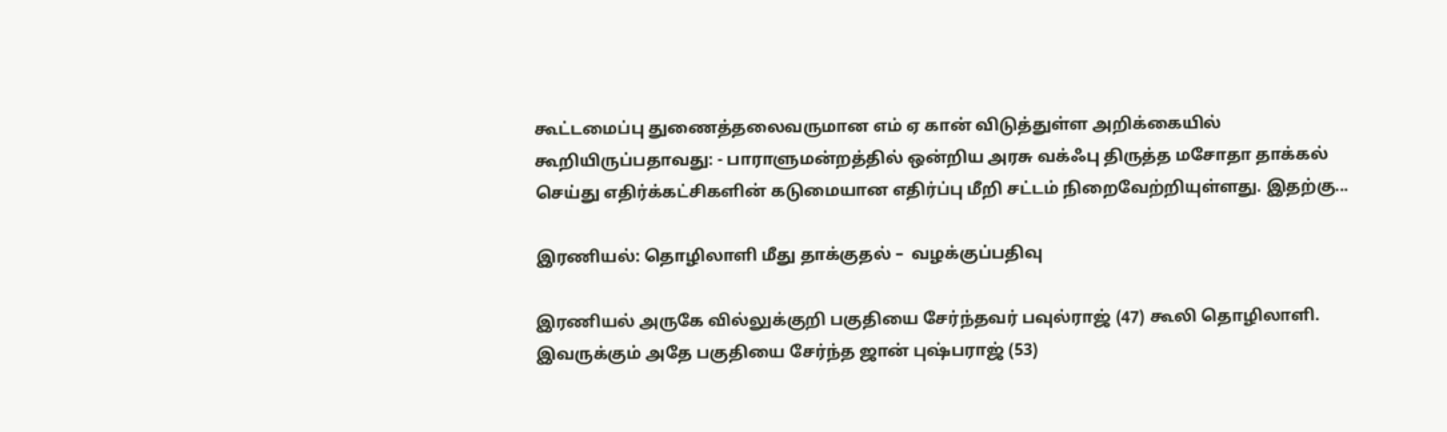கூட்டமைப்பு துணைத்தலைவருமான எம் ஏ கான் விடுத்துள்ள அறிக்கையில் கூறியிருப்பதாவது: - பாராளுமன்றத்தில் ஒன்றிய அரசு வக்ஃபு திருத்த மசோதா தாக்கல் செய்து எதிர்க்கட்சிகளின் கடுமையான எதிர்ப்பு மீறி சட்டம் நிறைவேற்றியுள்ளது. இதற்கு...

இரணியல்: தொழிலாளி மீது தாக்குதல் –  வழக்குப்பதிவு

இரணியல் அருகே வில்லுக்குறி பகுதியை சேர்ந்தவர் பவுல்ராஜ் (47) கூலி தொழிலாளி. இவருக்கும் அதே பகுதியை சேர்ந்த ஜான் புஷ்பராஜ் (53)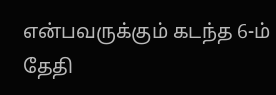என்பவருக்கும் கடந்த 6-ம் தேதி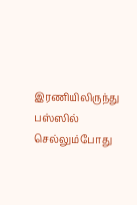இரணியிலிருந்து பஸ்ஸில் செல்லும்போது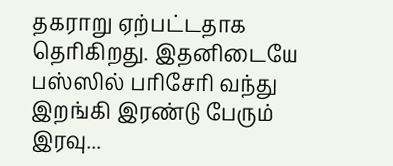தகராறு ஏற்பட்டதாக தெரிகிறது. இதனிடையே பஸ்ஸில் பரிசேரி வந்து இறங்கி இரண்டு பேரும் இரவு...